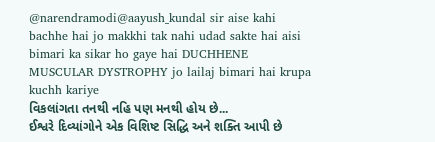@narendramodi@aayush_kundal sir aise kahi bachhe hai jo makkhi tak nahi udad sakte hai aisi bimari ka sikar ho gaye hai DUCHHENE MUSCULAR DYSTROPHY jo lailaj bimari hai krupa kuchh kariye
વિકલાંગતા તનથી નહિ પણ મનથી હોય છે...
ઈશ્વરે દિવ્યાંગોને એક વિશિષ્ટ સિદ્ધિ અને શક્તિ આપી છે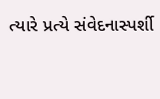ત્યારે પ્રત્યે સંવેદનાસ્પર્શી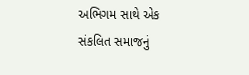અભિગમ સાથે એક સંકલિત સમાજનું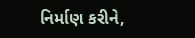નિર્માણ કરીને,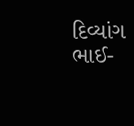દિવ્યાંગ ભાઈ-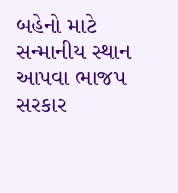બહેનો માટે સન્માનીય સ્થાન આપવા ભાજપ સરકાર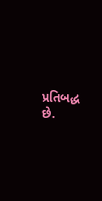પ્રતિબદ્ધ છે.